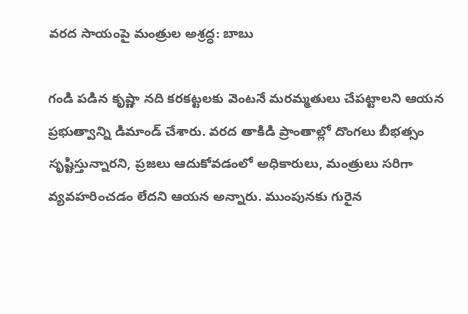వరద సాయంపై మంత్రుల అశ్రద్ధ: బాబు

గండి పడిన కృష్ణా నది కరకట్టలకు వెంటనే మరమ్మతులు చేపట్టాలని ఆయన ప్రభుత్వాన్ని డిమాండ్ చేశారు. వరద తాకిడి ప్రాంతాల్లో దొంగలు బీభత్సం సృష్టిస్తున్నారని, ప్రజలు ఆదుకోవడంలో అధికారులు, మంత్రులు సరిగా వ్యవహరించడం లేదని ఆయన అన్నారు. ముంపునకు గురైన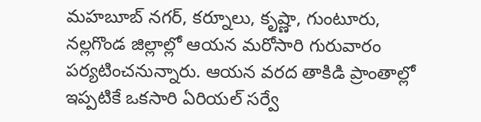మహబూబ్ నగర్, కర్నూలు, కృష్ణా, గుంటూరు, నల్లగొండ జిల్లాల్లో ఆయన మరోసారి గురువారం పర్యటించనున్నారు. ఆయన వరద తాకిడి ప్రాంతాల్లో ఇప్పటికే ఒకసారి ఏరియల్ సర్వే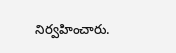నిర్వహించారు.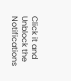Click it and Unblock the Notifications